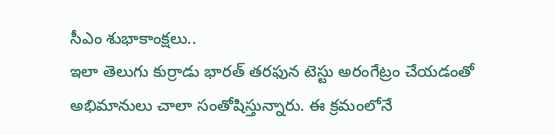సీఎం శుభాకాంక్షలు..
ఇలా తెలుగు కుర్రాడు భారత్ తరఫున టెస్టు అరంగేట్రం చేయడంతో అభిమానులు చాలా సంతోషిస్తున్నారు. ఈ క్రమంలోనే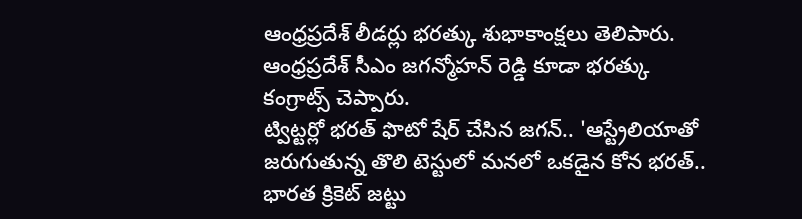ఆంధ్రప్రదేశ్ లీడర్లు భరత్కు శుభాకాంక్షలు తెలిపారు. ఆంధ్రప్రదేశ్ సీఎం జగన్మోహన్ రెడ్డి కూడా భరత్కు కంగ్రాట్స్ చెప్పారు.
ట్విట్టర్లో భరత్ ఫొటో షేర్ చేసిన జగన్.. 'ఆస్ట్రేలియాతో జరుగుతున్న తొలి టెస్టులో మనలో ఒకడైన కోన భరత్.. భారత క్రికెట్ జట్టు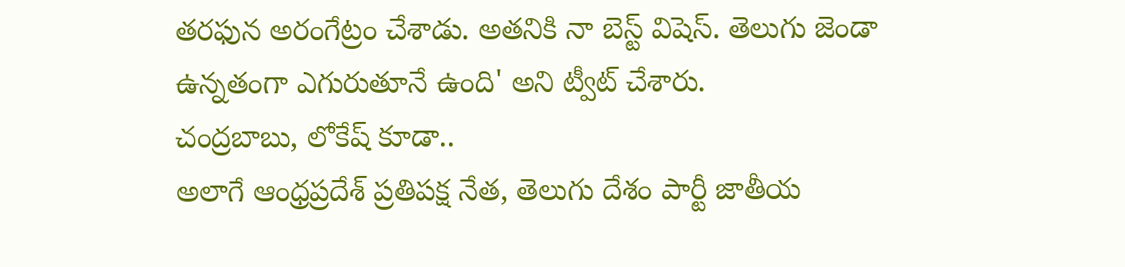తరఫున అరంగేట్రం చేశాడు. అతనికి నా బెస్ట్ విషెస్. తెలుగు జెండా ఉన్నతంగా ఎగురుతూనే ఉంది' అని ట్వీట్ చేశారు.
చంద్రబాబు, లోకేష్ కూడా..
అలాగే ఆంధ్రప్రదేశ్ ప్రతిపక్ష నేత, తెలుగు దేశం పార్టీ జాతీయ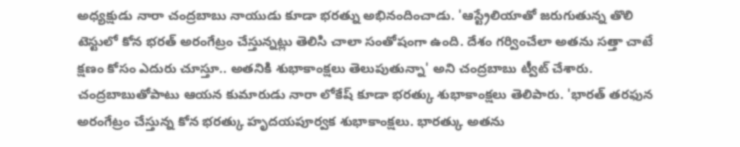అధ్యక్షుడు నారా చంద్రబాబు నాయుడు కూడా భరత్ను అభినందించాడు. 'ఆస్ట్రేలియాతో జరుగుతున్న తొలి టెస్టులో కోన భరత్ అరంగేట్రం చేస్తున్నట్లు తెలిసి చాలా సంతోషంగా ఉంది. దేశం గర్వించేలా అతను సత్తా చాటే క్షణం కోసం ఎదురు చూస్తూ.. అతనికి శుభాకాంక్షలు తెలుపుతున్నా' అని చంద్రబాబు ట్వీట్ చేశారు.
చంద్రబాబుతోపాటు ఆయన కుమారుడు నారా లోకేష్ కూడా భరత్కు శుభాకాంక్షలు తెలిపారు. 'భారత్ తరఫున అరంగేట్రం చేస్తున్న కోన భరత్కు హృదయపూర్వక శుభాకాంక్షలు. భారత్కు అతను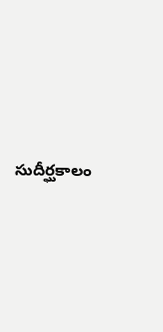సుదీర్ఘకాలం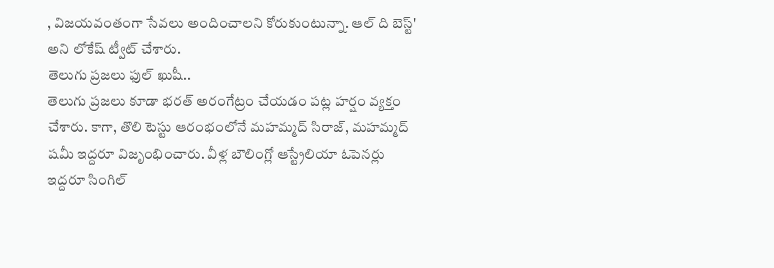, విజయవంతంగా సేవలు అందించాలని కోరుకుంటున్నా. ఆల్ ది బెస్ట్' అని లోకేష్ ట్వీట్ చేశారు.
తెలుగు ప్రజలు ఫుల్ ఖుషీ..
తెలుగు ప్రజలు కూడా భరత్ అరంగేట్రం చేయడం పట్ల హర్షం వ్యక్తం చేశారు. కాగా, తొలి టెస్టు ఆరంభంలోనే మహమ్మద్ సిరాజ్, మహమ్మద్ షమీ ఇద్దరూ విజృంభించారు. వీళ్ల బౌలింగ్లో ఆస్ట్రేలియా ఓపెనర్లు ఇద్దరూ సింగిల్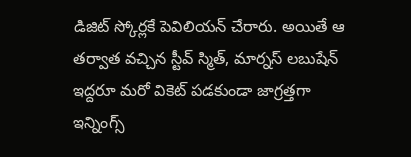డిజిట్ స్కోర్లకే పెవిలియన్ చేరారు. అయితే ఆ తర్వాత వచ్చిన స్టీవ్ స్మిత్, మార్నస్ లబుషేన్ ఇద్దరూ మరో వికెట్ పడకుండా జాగ్రత్తగా ఇన్నింగ్స్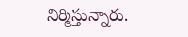నిర్మిస్తున్నారు.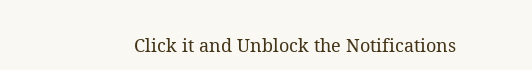Click it and Unblock the Notifications